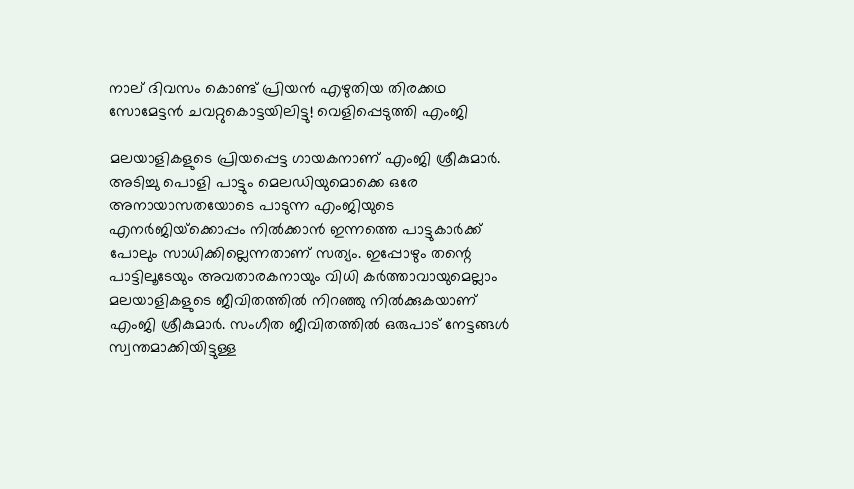നാല് ദിവസം കൊണ്ട് പ്രിയന്‍ എഴുതിയ തിരക്കഥ സോമേട്ടന്‍ ചവറ്റുകൊട്ടയിലിട്ടു! വെളിപ്പെടുത്തി എംജി

മലയാളികളുടെ പ്രിയപ്പെട്ട ഗായകനാണ് എംജി ശ്രീകുമാര്‍. അടിച്ചു പൊളി പാട്ടും മെലഡിയുമൊക്കെ ഒരേ അനായാസതയോടെ പാടുന്ന എംജിയുടെ എനര്‍ജിയ്‌ക്കൊപ്പം നില്‍ക്കാന്‍ ഇന്നത്തെ പാട്ടുകാര്‍ക്ക് പോലും സാധിക്കില്ലെന്നതാണ് സത്യം. ഇപ്പോഴും തന്റെ പാട്ടിലൂടേയും അവതാരകനായും വിധി കര്‍ത്താവായുമെല്ലാം മലയാളികളുടെ ജീവിതത്തില്‍ നിറഞ്ഞു നില്‍ക്കുകയാണ് എംജി ശ്രീകുമാര്‍. സംഗീത ജീവിതത്തില്‍ ഒരുപാട് നേട്ടങ്ങള്‍ സ്വന്തമാക്കിയിട്ടുള്ള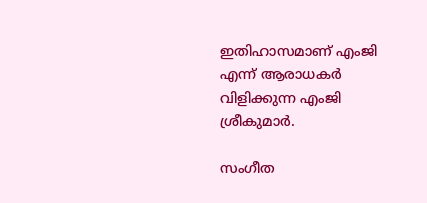ഇതിഹാസമാണ് എംജി എന്ന് ആരാധകര്‍ വിളിക്കുന്ന എംജി ശ്രീകുമാര്‍.

സംഗീത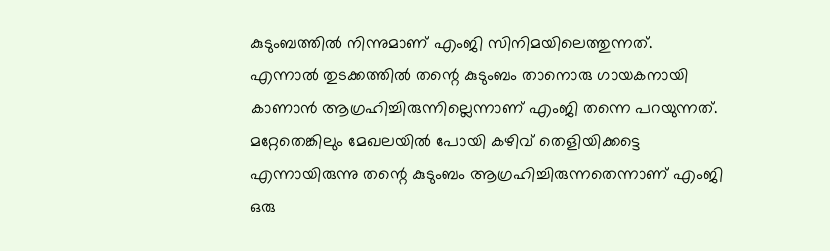കുടുംബത്തില്‍ നിന്നുമാണ് എംജി സിനിമയിലെത്തുന്നത്. എന്നാല്‍ തുടക്കത്തില്‍ തന്റെ കുടുംബം താനൊരു ഗായകനായി കാണാന്‍ ആഗ്രഹിച്ചിരുന്നില്ലെന്നാണ് എംജി തന്നെ പറയുന്നത്. മറ്റേതെങ്കിലും മേഖലയില്‍ പോയി കഴിവ് തെളിയിക്കട്ടെ എന്നായിരുന്നു തന്റെ കുടുംബം ആഗ്രഹിച്ചിരുന്നതെന്നാണ് എംജി ഒരു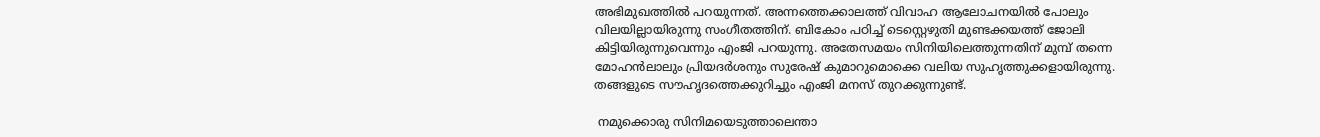അഭിമുഖത്തില്‍ പറയുന്നത്. അന്നത്തെക്കാലത്ത് വിവാഹ ആലോചനയില്‍ പോലും വിലയില്ലായിരുന്നു സംഗീതത്തിന്. ബികോം പഠിച്ച് ടെസ്റ്റെഴുതി മുണ്ടക്കയത്ത് ജോലി കിട്ടിയിരുന്നുവെന്നും എംജി പറയുന്നു. അതേസമയം സിനിയിലെത്തുന്നതിന് മുമ്പ് തന്നെ മോഹന്‍ലാലും പ്രിയദര്‍ശനും സുരേഷ് കുമാറുമൊക്കെ വലിയ സുഹൃത്തുക്കളായിരുന്നു. തങ്ങളുടെ സൗഹൃദത്തെക്കുറിച്ചും എംജി മനസ് തുറക്കുന്നുണ്ട്.

 നമുക്കൊരു സിനിമയെടുത്താലെന്താ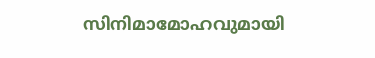സിനിമാമോഹവുമായി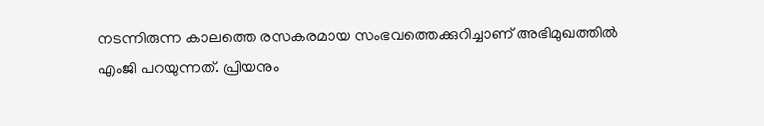നടന്നിരുന്ന കാലത്തെ രസകരമായ സംഭവത്തെക്കുറിച്ചാണ് അഭിമുഖത്തില്‍ എംജി പറയുന്നത്. പ്രിയനും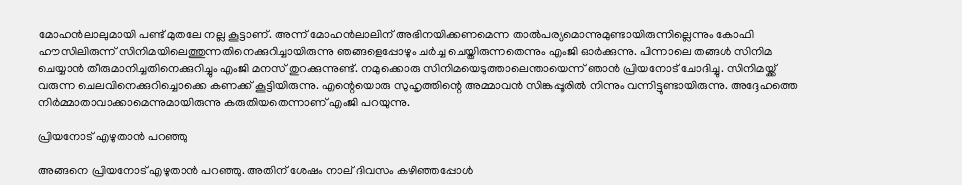മോഹന്‍ലാലുമായി പണ്ട് മുതലേ നല്ല കൂട്ടാണ്. അന്ന് മോഹന്‍ലാലിന് അഭിനയിക്കണമെന്ന താല്‍പര്യമൊന്നുമുണ്ടായിരുന്നില്ലെന്നും കോഫി ഹൗസിലിരുന്ന് സിനിമയിലെത്തുന്നതിനെക്കുറിച്ചായിരുന്നു ഞങ്ങളെപ്പോഴും ചര്‍ച്ച ചെയ്തിരുന്നതെന്നും എംജി ഓര്‍ക്കുന്നു. പിന്നാലെ തങ്ങള്‍ സിനിമ ചെയ്യാന്‍ തീരുമാനിച്ചതിനെക്കുറിച്ചും എംജി മനസ് തുറക്കുന്നുണ്ട്. നമുക്കൊരു സിനിമയെടുത്താലെന്തായെന്ന് ഞാന്‍ പ്രിയനോട് ചോദിച്ചു. സിനിമയ്ക്ക് വരുന്ന ചെലവിനെക്കുറിച്ചൊക്കെ കണക്ക് കൂട്ടിയിരുന്നു. എന്റെയൊരു സുഹൃത്തിന്റെ അമ്മാവന്‍ സിങ്കപ്പൂരില്‍ നിന്നും വന്നിട്ടുണ്ടായിരുന്നു. അദ്ദേഹത്തെ നിര്‍മ്മാതാവാക്കാമെന്നുമായിരുന്നു കരുതിയതെന്നാണ് എംജി പറയുന്നു.

പ്രിയനോട് എഴുതാന്‍ പറഞ്ഞു

അങ്ങനെ പ്രിയനോട് എഴുതാന്‍ പറഞ്ഞു. അതിന് ശേഷം നാല് ദിവസം കഴിഞ്ഞപ്പോള്‍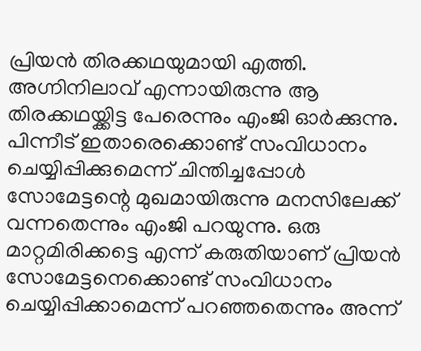പ്രിയന്‍ തിരക്കഥയുമായി എത്തി. അഗ്നിനിലാവ് എന്നായിരുന്നു ആ തിരക്കഥയ്ക്കിട്ട പേരെന്നും എംജി ഓര്‍ക്കുന്നു. പിന്നീട് ഇതാരെക്കൊണ്ട് സംവിധാനം ചെയ്യിപ്പിക്കുമെന്ന് ചിന്തിച്ചപ്പോള്‍ സോമേട്ടന്റെ മുഖമായിരുന്നു മനസിലേക്ക് വന്നതെന്നും എംജി പറയുന്നു. ഒരു മാറ്റമിരിക്കട്ടെ എന്ന് കരുതിയാണ് പ്രിയന്‍ സോമേട്ടനെക്കൊണ്ട് സംവിധാനം ചെയ്യിപ്പിക്കാമെന്ന് പറഞ്ഞതെന്നും അന്ന്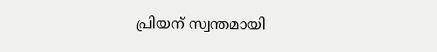പ്രിയന് സ്വന്തമായി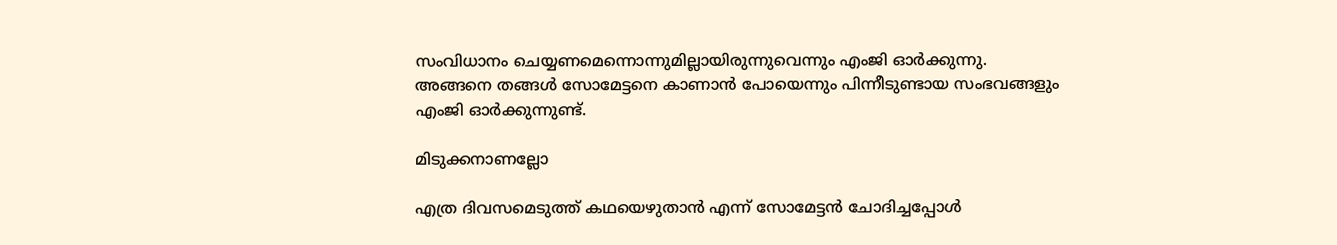സംവിധാനം ചെയ്യണമെന്നൊന്നുമില്ലായിരുന്നുവെന്നും എംജി ഓര്‍ക്കുന്നു. അങ്ങനെ തങ്ങള്‍ സോമേട്ടനെ കാണാന്‍ പോയെന്നും പിന്നീടുണ്ടായ സംഭവങ്ങളും എംജി ഓര്‍ക്കുന്നുണ്ട്.

മിടുക്കനാണല്ലോ

എത്ര ദിവസമെടുത്ത് കഥയെഴുതാന്‍ എന്ന് സോമേട്ടന്‍ ചോദിച്ചപ്പോള്‍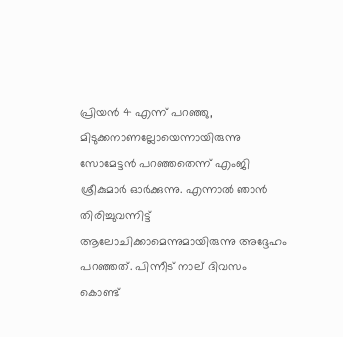പ്രിയന്‍ 4 എന്ന് പറഞ്ഞു, മിടുക്കനാണല്ലോയെന്നായിരുന്നു സോമേട്ടന്‍ പറഞ്ഞതെന്ന് എംജി ശ്രീകുമാര്‍ ഓര്‍ക്കുന്നു. എന്നാല്‍ ഞാന്‍ തിരിച്ചുവന്നിട്ട് ആലോചിക്കാമെന്നുമായിരുന്നു അദ്ദേഹം പറഞ്ഞത്. പിന്നീട് നാല് ദിവസം കൊണ്ട്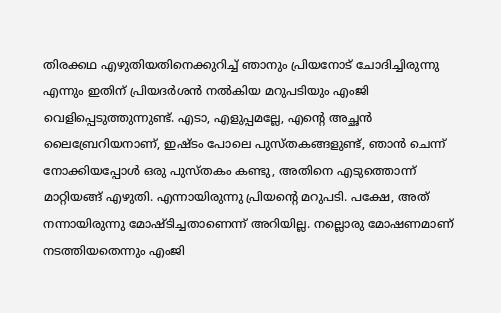തിരക്കഥ എഴുതിയതിനെക്കുറിച്ച് ഞാനും പ്രിയനോട് ചോദിച്ചിരുന്നു എന്നും ഇതിന് പ്രിയദര്‍ശന്‍ നല്‍കിയ മറുപടിയും എംജി വെളിപ്പെടുത്തുന്നുണ്ട്. എടാ, എളുപ്പമല്ലേ, എന്റെ അച്ഛന്‍ ലൈബ്രേറിയനാണ്, ഇഷ്ടം പോലെ പുസ്തകങ്ങളുണ്ട്, ഞാന്‍ ചെന്ന് നോക്കിയപ്പോള്‍ ഒരു പുസ്തകം കണ്ടു, അതിനെ എടുത്തൊന്ന് മാറ്റിയങ്ങ് എഴുതി. എന്നായിരുന്നു പ്രിയന്റെ മറുപടി. പക്ഷേ, അത് നന്നായിരുന്നു മോഷ്ടിച്ചതാണെന്ന് അറിയില്ല. നല്ലൊരു മോഷണമാണ് നടത്തിയതെന്നും എംജി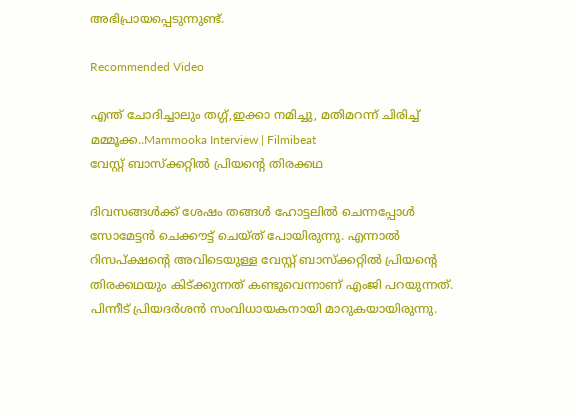അഭിപ്രായപ്പെടുന്നുണ്ട്.

Recommended Video

എന്ത് ചോദിച്ചാലും തഗ്ഗ്,ഇക്കാ നമിച്ചു, മതിമറന്ന് ചിരിച്ച് മമ്മൂക്ക..Mammooka Interview | Filmibeat
വേസ്റ്റ് ബാസ്‌ക്കറ്റില്‍ പ്രിയന്റെ തിരക്കഥ

ദിവസങ്ങള്‍ക്ക് ശേഷം തങ്ങള്‍ ഹോട്ടലില്‍ ചെന്നപ്പോള്‍ സോമേട്ടന്‍ ചെക്കൗട്ട് ചെയ്ത് പോയിരുന്നു. എന്നാല്‍ റിസപ്ക്ഷന്റെ അവിടെയുള്ള വേസ്റ്റ് ബാസ്‌ക്കറ്റില്‍ പ്രിയന്റെ തിരക്കഥയും കിട്ക്കുന്നത് കണ്ടുവെന്നാണ് എംജി പറയുന്നത്. പിന്നീട് പ്രിയദര്‍ശന്‍ സംവിധായകനായി മാറുകയായിരുന്നു.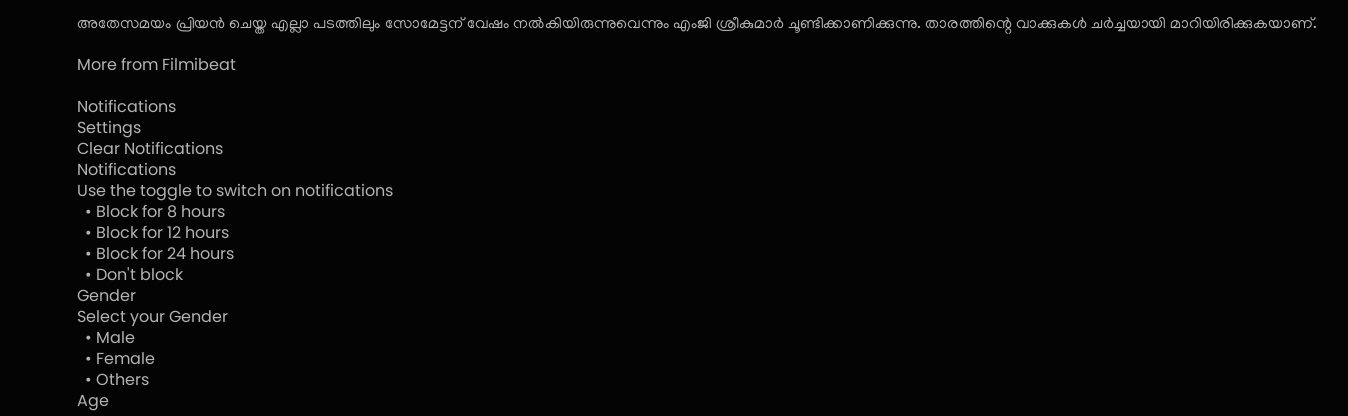അതേസമയം പ്രിയന്‍ ചെയ്ത എല്ലാ പടത്തിലും സോമേട്ടന് വേഷം നല്‍കിയിരുന്നുവെന്നും എംജി ശ്രീകുമാര്‍ ചൂണ്ടിക്കാണിക്കുന്നു. താരത്തിന്റെ വാക്കുകള്‍ ചര്‍ച്ചയായി മാറിയിരിക്കുകയാണ്.

More from Filmibeat

Notifications
Settings
Clear Notifications
Notifications
Use the toggle to switch on notifications
  • Block for 8 hours
  • Block for 12 hours
  • Block for 24 hours
  • Don't block
Gender
Select your Gender
  • Male
  • Female
  • Others
Age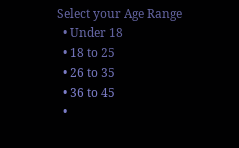Select your Age Range
  • Under 18
  • 18 to 25
  • 26 to 35
  • 36 to 45
  •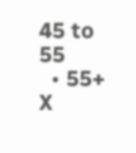45 to 55
  • 55+
X